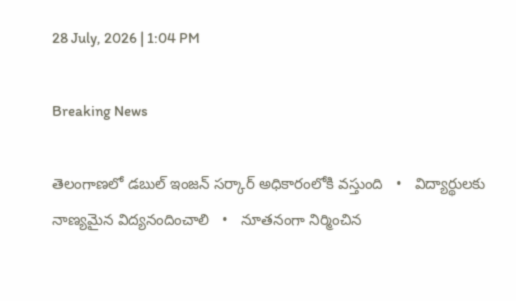28 July, 2026 | 1:04 PM

Breaking News

తెలంగాణలో డబుల్ ఇంజన్ సర్కార్ అధికారంలోకి వస్తుంది   •   విద్యార్థులకు నాణ్యమైన విద్యనందించాలి   •   నూతనంగా నిర్మించిన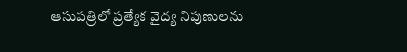ఆసుపత్రిలో ప్రత్యేక వైద్య నిపుణులను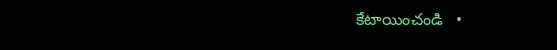కేటాయించండి   •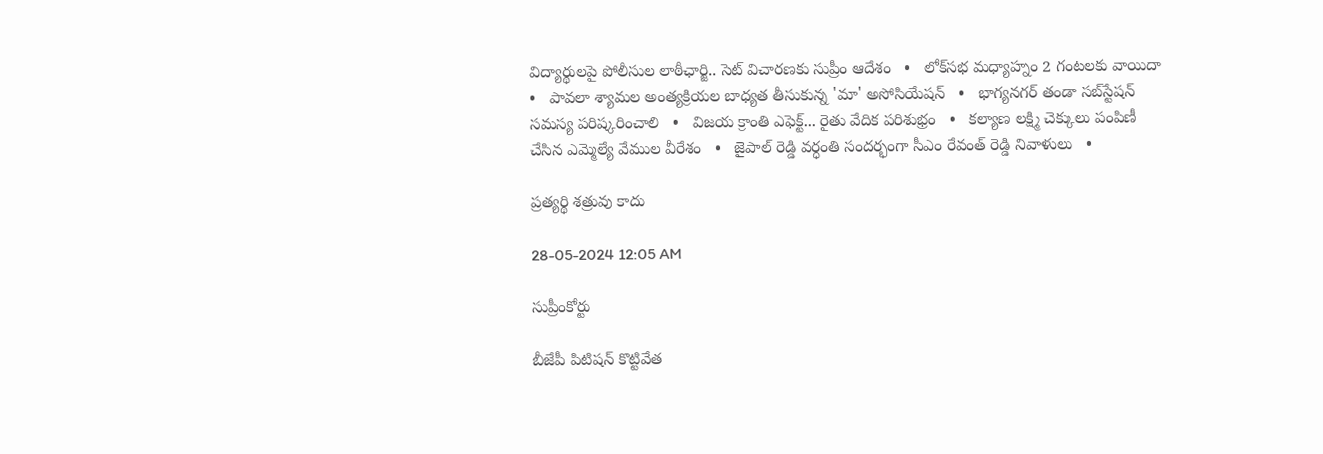విద్యార్థులపై పోలీసుల లాఠీఛార్జి.. సెట్ విచారణకు సుప్రీం ఆదేశం   •   లోక్‌సభ మధ్యాహ్నం 2 గంటలకు వాయిదా   •   పావలా శ్యామల అంత్యక్రియల బాధ్యత తీసుకున్న 'మా' అసోసియేషన్   •   భాగ్యనగర్ తండా సబ్‌స్టేషన్ సమస్య పరిష్కరించాలి   •   విజయ క్రాంతి ఎఫెక్ట్... రైతు వేదిక పరిశుభ్రం   •   కల్యాణ లక్ష్మి చెక్కులు పంపిణీ చేసిన ఎమ్మెల్యే వేముల వీరేశం   •   జైపాల్ రెడ్డి వర్ధంతి సందర్భంగా సీఎం రేవంత్ రెడ్డి నివాళులు   •

ప్రత్యర్థి శత్రువు కాదు

28-05-2024 12:05 AM

సుప్రీంకోర్టు

బీజేపీ పిటిషన్ కొట్టివేత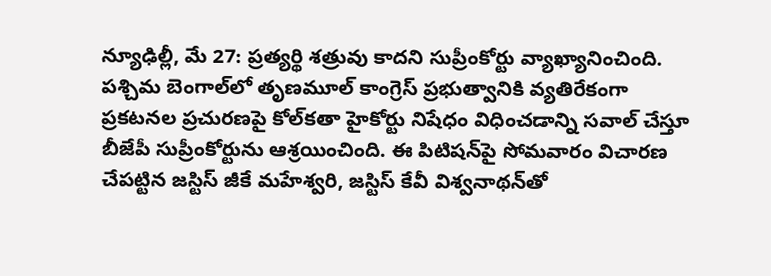న్యూఢిల్లీ, మే 27: ప్రత్యర్థి శత్రువు కాదని సుప్రీంకోర్టు వ్యాఖ్యానించింది. పశ్చిమ బెంగాల్‌లో తృణమూల్ కాంగ్రెస్ ప్రభుత్వానికి వ్యతిరేకంగా ప్రకటనల ప్రచురణపై కోల్‌కతా హైకోర్టు నిషేధం విధించడాన్ని సవాల్ చేస్తూ బీజేపీ సుప్రీంకోర్టును ఆశ్రయించింది. ఈ పిటిషన్‌పై సోమవారం విచారణ చేపట్టిన జస్టిస్ జీకే మహేశ్వరి, జస్టిస్ కేవీ విశ్వనాథన్‌తో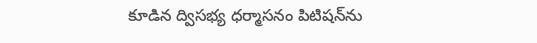కూడిన ద్విసభ్య ధర్మాసనం పిటిషన్‌ను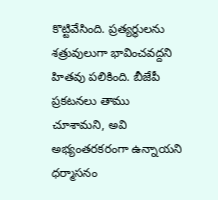కొట్టివేసింది. ప్రత్యర్థులను శత్రువులుగా భావించవద్దని హితవు పలికింది. బీజేపీ ప్రకటనలు తాము చూశామని, అవి అభ్యంతరకరంగా ఉన్నాయని ధర్మాసనం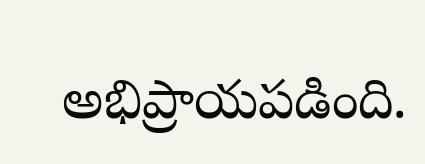అభిప్రాయపడింది.